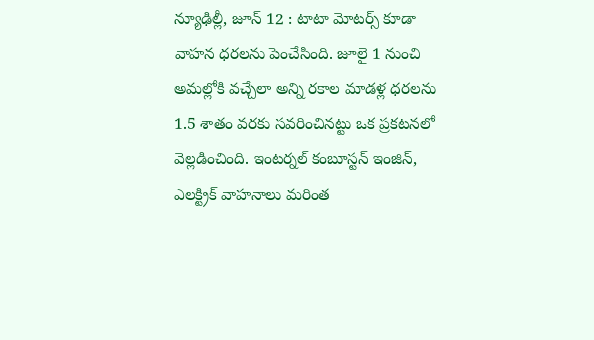న్యూఢిల్లీ, జూన్ 12 : టాటా మోటర్స్ కూడా వాహన ధరలను పెంచేసింది. జూలై 1 నుంచి అమల్లోకి వచ్చేలా అన్ని రకాల మాడళ్ల ధరలను 1.5 శాతం వరకు సవరించినట్టు ఒక ప్రకటనలో వెల్లడించింది. ఇంటర్నల్ కంబూస్టన్ ఇంజిన్, ఎలక్ట్రిక్ వాహనాలు మరింత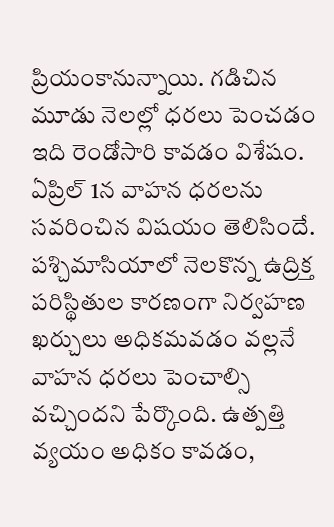ప్రియంకానున్నాయి. గడిచిన మూడు నెలల్లో ధరలు పెంచడం ఇది రెండోసారి కావడం విశేషం.
ఏప్రిల్ 1న వాహన ధరలను సవరించిన విషయం తెలిసిందే. పశ్చిమాసియాలో నెలకొన్న ఉద్రిక్త పరిస్థితుల కారణంగా నిర్వహణ ఖర్చులు అధికమవడం వల్లనే వాహన ధరలు పెంచాల్సి వచ్చిందని పేర్కొంది. ఉత్పత్తి వ్యయం అధికం కావడం,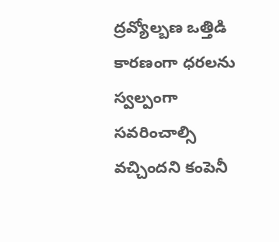ద్రవ్యోల్బణ ఒత్తిడి కారణంగా ధరలను స్వల్పంగా సవరించాల్సి వచ్చిందని కంపెనీ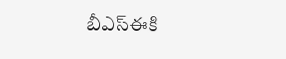బీఎస్ఈకి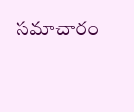సమాచారం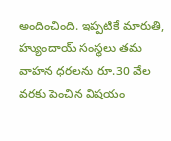అందించింది. ఇప్పటికే మారుతి, హ్యుందాయ్ సంస్థలు తమ వాహన ధరలను రూ.30 వేల వరకు పెంచిన విషయం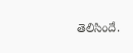తెలిసిందే.